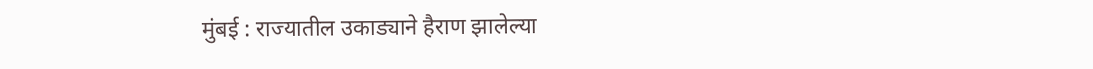मुंबई : राज्यातील उकाड्याने हैराण झालेल्या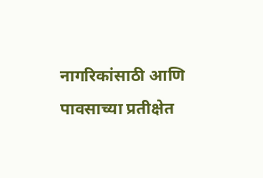नागरिकांसाठी आणि पावसाच्या प्रतीक्षेत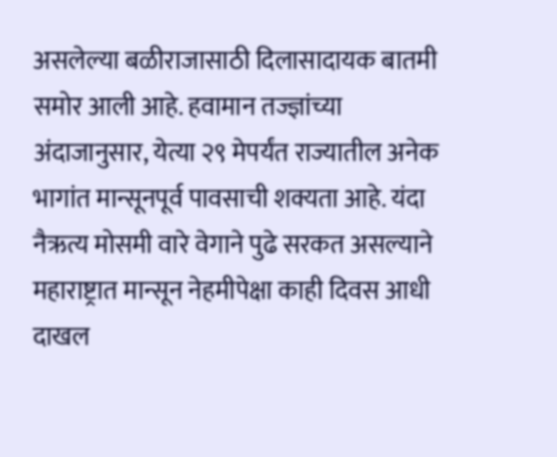असलेल्या बळीराजासाठी दिलासादायक बातमी समोर आली आहे. हवामान तज्ज्ञांच्या अंदाजानुसार, येत्या २९ मेपर्यंत राज्यातील अनेक भागांत मान्सूनपूर्व पावसाची शक्यता आहे. यंदा नैऋत्य मोसमी वारे वेगाने पुढे सरकत असल्याने महाराष्ट्रात मान्सून नेहमीपेक्षा काही दिवस आधी दाखल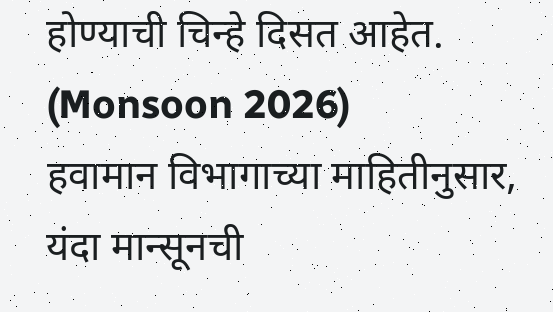होण्याची चिन्हे दिसत आहेत. (Monsoon 2026)
हवामान विभागाच्या माहितीनुसार, यंदा मान्सूनची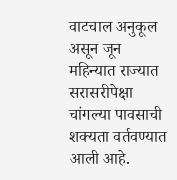वाटचाल अनुकूल असून जून महिन्यात राज्यात सरासरीपेक्षा चांगल्या पावसाची शक्यता वर्तवण्यात आली आहे.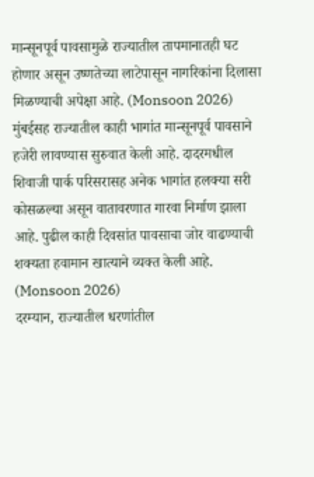मान्सूनपूर्व पावसामुळे राज्यातील तापमानातही घट होणार असून उष्णतेच्या लाटेपासून नागरिकांना दिलासा मिळण्याची अपेक्षा आहे. (Monsoon 2026)
मुंबईसह राज्यातील काही भागांत मान्सूनपूर्व पावसाने हजेरी लावण्यास सुरुवात केली आहे. दादरमधील शिवाजी पार्क परिसरासह अनेक भागांत हलक्या सरी कोसळल्या असून वातावरणात गारवा निर्माण झाला आहे. पुढील काही दिवसांत पावसाचा जोर वाढण्याची शक्यता हवामान खात्याने व्यक्त केली आहे. (Monsoon 2026)
दरम्यान, राज्यातील धरणांतील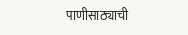पाणीसाठ्याची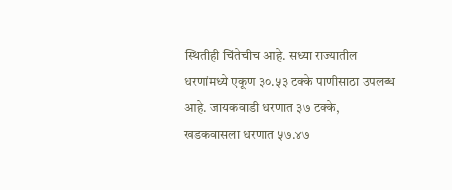स्थितीही चिंतेचीच आहे. सध्या राज्यातील धरणांमध्ये एकूण ३०.५३ टक्के पाणीसाठा उपलब्ध आहे. जायकवाडी धरणात ३७ टक्के, खडकवासला धरणात ५७.४७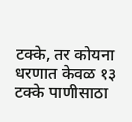टक्के, तर कोयना धरणात केवळ १३ टक्के पाणीसाठा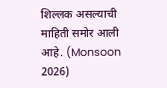शिल्लक असल्याची माहिती समोर आली आहे. (Monsoon 2026)